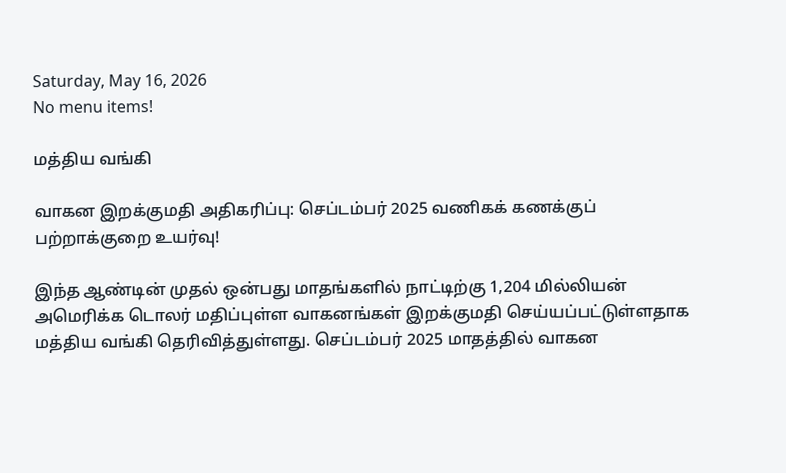Saturday, May 16, 2026
No menu items!

மத்திய வங்கி

வாகன இறக்குமதி அதிகரிப்பு: செப்டம்பர் 2025 வணிகக் கணக்குப் பற்றாக்குறை உயர்வு!

இந்த ஆண்டின் முதல் ஒன்பது மாதங்களில் நாட்டிற்கு 1,204 மில்லியன் அமெரிக்க டொலர் மதிப்புள்ள வாகனங்கள் இறக்குமதி செய்யப்பட்டுள்ளதாக மத்திய வங்கி தெரிவித்துள்ளது. செப்டம்பர் 2025 மாதத்தில் வாகன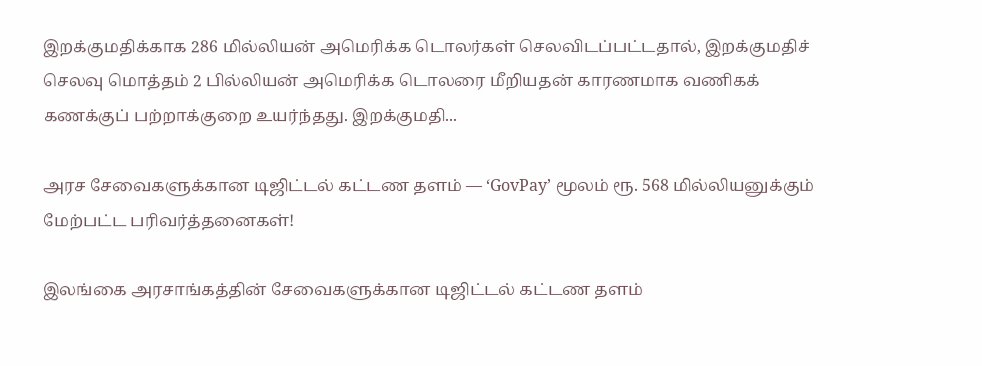இறக்குமதிக்காக 286 மில்லியன் அமெரிக்க டொலர்கள் செலவிடப்பட்டதால், இறக்குமதிச் செலவு மொத்தம் 2 பில்லியன் அமெரிக்க டொலரை மீறியதன் காரணமாக வணிகக் கணக்குப் பற்றாக்குறை உயர்ந்தது. இறக்குமதி...

அரச சேவைகளுக்கான டிஜிட்டல் கட்டண தளம் — ‘GovPay’ மூலம் ரூ. 568 மில்லியனுக்கும் மேற்பட்ட பரிவர்த்தனைகள்!

இலங்கை அரசாங்கத்தின் சேவைகளுக்கான டிஜிட்டல் கட்டண தளம்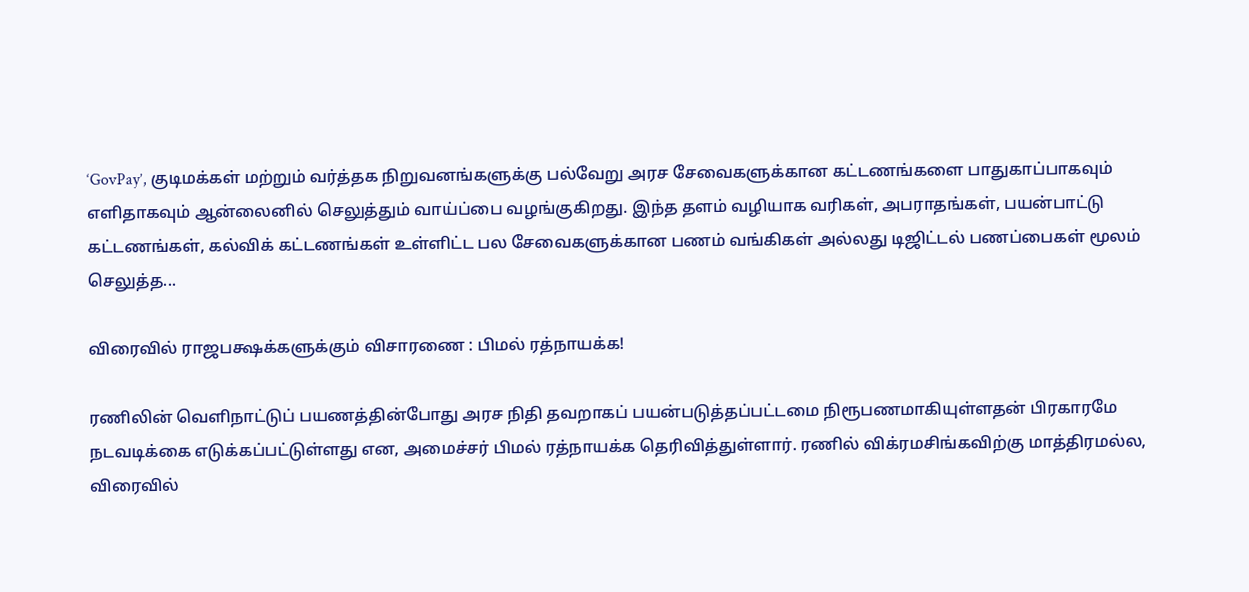‘GovPay’, குடிமக்கள் மற்றும் வர்த்தக நிறுவனங்களுக்கு பல்வேறு அரச சேவைகளுக்கான கட்டணங்களை பாதுகாப்பாகவும் எளிதாகவும் ஆன்லைனில் செலுத்தும் வாய்ப்பை வழங்குகிறது. இந்த தளம் வழியாக வரிகள், அபராதங்கள், பயன்பாட்டு கட்டணங்கள், கல்விக் கட்டணங்கள் உள்ளிட்ட பல சேவைகளுக்கான பணம் வங்கிகள் அல்லது டிஜிட்டல் பணப்பைகள் மூலம் செலுத்த...

விரைவில் ராஜபக்ஷக்களுக்கும் விசாரணை : பிமல் ரத்நாயக்க!

ரணிலின் வெளிநாட்டுப் பயணத்தின்போது அரச நிதி தவறாகப் பயன்படுத்தப்பட்டமை நிரூபணமாகியுள்ளதன் பிரகாரமே நடவடிக்கை எடுக்கப்பட்டுள்ளது என, அமைச்சர் பிமல் ரத்நாயக்க தெரிவித்துள்ளார். ரணில் விக்ரமசிங்கவிற்கு மாத்திரமல்ல, விரைவில்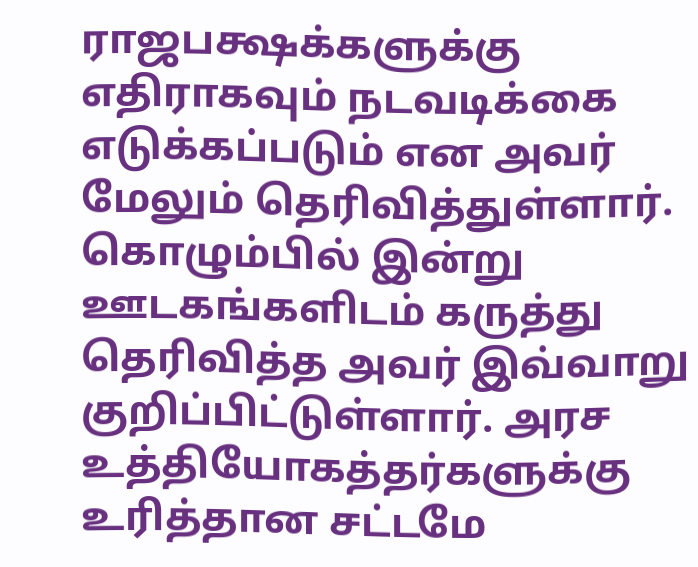ராஜபக்ஷக்களுக்கு எதிராகவும் நடவடிக்கை எடுக்கப்படும் என அவர் மேலும் தெரிவித்துள்ளார். கொழும்பில் இன்று ஊடகங்களிடம் கருத்து தெரிவித்த அவர் இவ்வாறு குறிப்பிட்டுள்ளார். அரச உத்தியோகத்தர்களுக்கு உரித்தான சட்டமே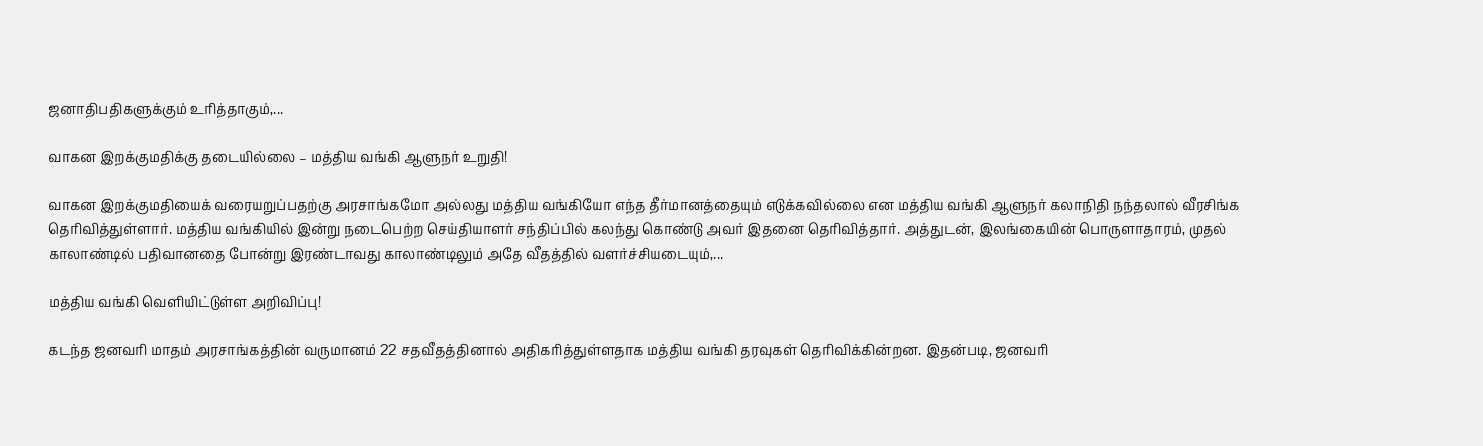ஜனாதிபதிகளுக்கும் உரித்தாகும்,...

வாகன இறக்குமதிக்கு தடையில்லை – மத்திய வங்கி ஆளுநர் உறுதி!

வாகன இறக்குமதியைக் வரையறுப்பதற்கு அரசாங்கமோ அல்லது மத்திய வங்கியோ எந்த தீர்மானத்தையும் எடுக்கவில்லை என மத்திய வங்கி ஆளுநர் கலாநிதி நந்தலால் வீரசிங்க தெரிவித்துள்ளார். மத்திய வங்கியில் இன்று நடைபெற்ற செய்தியாளர் சந்திப்பில் கலந்து கொண்டு அவர் இதனை தெரிவித்தார். அத்துடன், இலங்கையின் பொருளாதாரம், முதல் காலாண்டில் பதிவானதை போன்று இரண்டாவது காலாண்டிலும் அதே வீதத்தில் வளர்ச்சியடையும்,...

மத்திய வங்கி வெளியிட்டுள்ள அறிவிப்பு!

கடந்த ஜனவரி மாதம் அரசாங்கத்தின் வருமானம் 22 சதவீதத்தினால் அதிகரித்துள்ளதாக மத்திய வங்கி தரவுகள் தெரிவிக்கின்றன. இதன்படி, ஜனவரி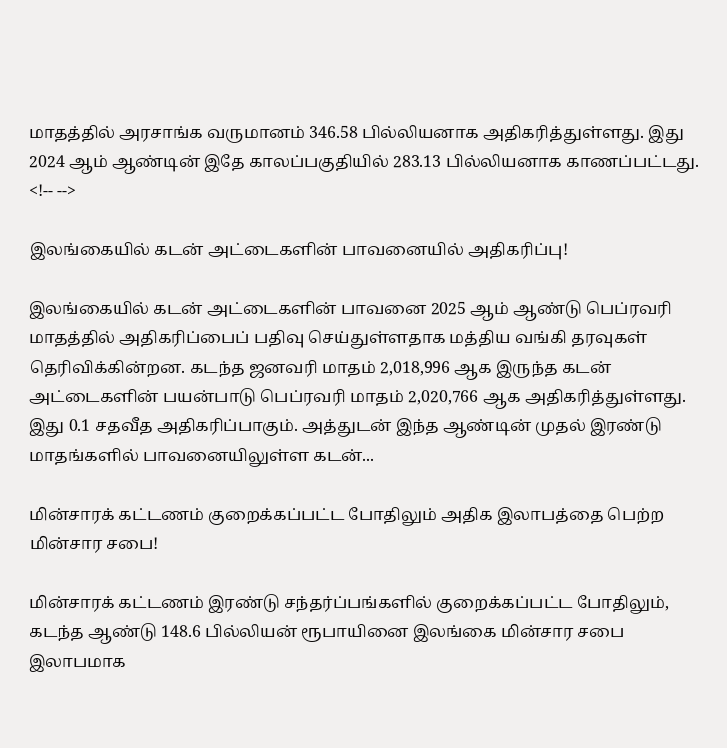மாதத்தில் அரசாங்க வருமானம் 346.58 பில்லியனாக அதிகரித்துள்ளது. இது 2024 ஆம் ஆண்டின் இதே காலப்பகுதியில் 283.13 பில்லியனாக காணப்பட்டது.   <!-- -->

இலங்கையில் கடன் அட்டைகளின் பாவனையில் அதிகரிப்பு!

இலங்கையில் கடன் அட்டைகளின் பாவனை 2025 ஆம் ஆண்டு பெப்ரவரி மாதத்தில் அதிகரிப்பைப் பதிவு செய்துள்ளதாக மத்திய வங்கி தரவுகள் தெரிவிக்கின்றன. கடந்த ஜனவரி மாதம் 2,018,996 ஆக இருந்த கடன் அட்டைகளின் பயன்பாடு பெப்ரவரி மாதம் 2,020,766 ஆக அதிகரித்துள்ளது. இது 0.1 சதவீத அதிகரிப்பாகும். அத்துடன் இந்த ஆண்டின் முதல் இரண்டு மாதங்களில் பாவனையிலுள்ள கடன்...

மின்சாரக் கட்டணம் குறைக்கப்பட்ட போதிலும் அதிக இலாபத்தை பெற்ற மின்சார சபை!

மின்சாரக் கட்டணம் இரண்டு சந்தர்ப்பங்களில் குறைக்கப்பட்ட போதிலும், கடந்த ஆண்டு 148.6 பில்லியன் ரூபாயினை இலங்கை மின்சார சபை இலாபமாக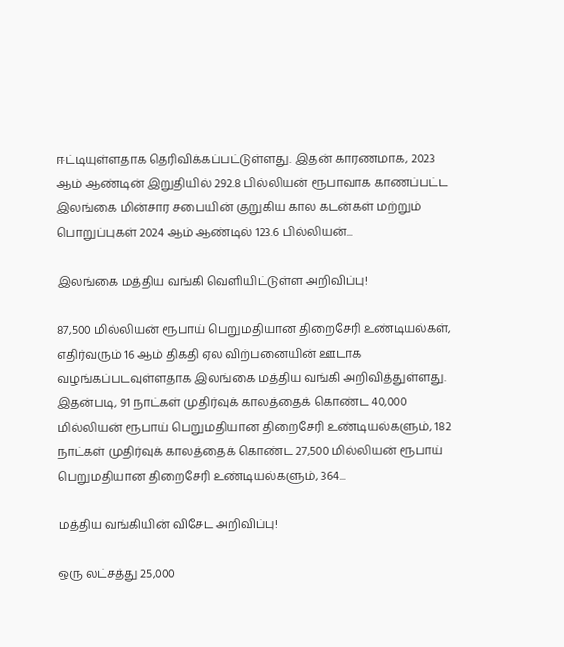ஈட்டியுள்ளதாக தெரிவிக்கப்பட்டுள்ளது. இதன் காரணமாக, 2023 ஆம் ஆண்டின் இறுதியில் 292.8 பில்லியன் ரூபாவாக காணப்பட்ட இலங்கை மின்சார சபையின் குறுகிய கால கடன்கள் மற்றும் பொறுப்புகள் 2024 ஆம் ஆண்டில் 123.6 பில்லியன்...

இலங்கை மத்திய வங்கி வெளியிட்டுள்ள அறிவிப்பு!

87,500 மில்லியன் ரூபாய் பெறுமதியான திறைசேரி உண்டியல்கள், எதிர்வரும் 16 ஆம் திகதி ஏல விற்பனையின் ஊடாக வழங்கப்படவுள்ளதாக இலங்கை மத்திய வங்கி அறிவித்துள்ளது. இதன்படி, 91 நாட்கள் முதிர்வுக் காலத்தைக் கொண்ட 40,000 மில்லியன் ரூபாய் பெறுமதியான திறைசேரி உண்டியல்களும், 182 நாட்கள் முதிர்வுக் காலத்தைக் கொண்ட 27,500 மில்லியன் ரூபாய் பெறுமதியான திறைசேரி உண்டியல்களும், 364...

மத்திய வங்கியின் விசேட அறிவிப்பு!

ஒரு லட்சத்து 25,000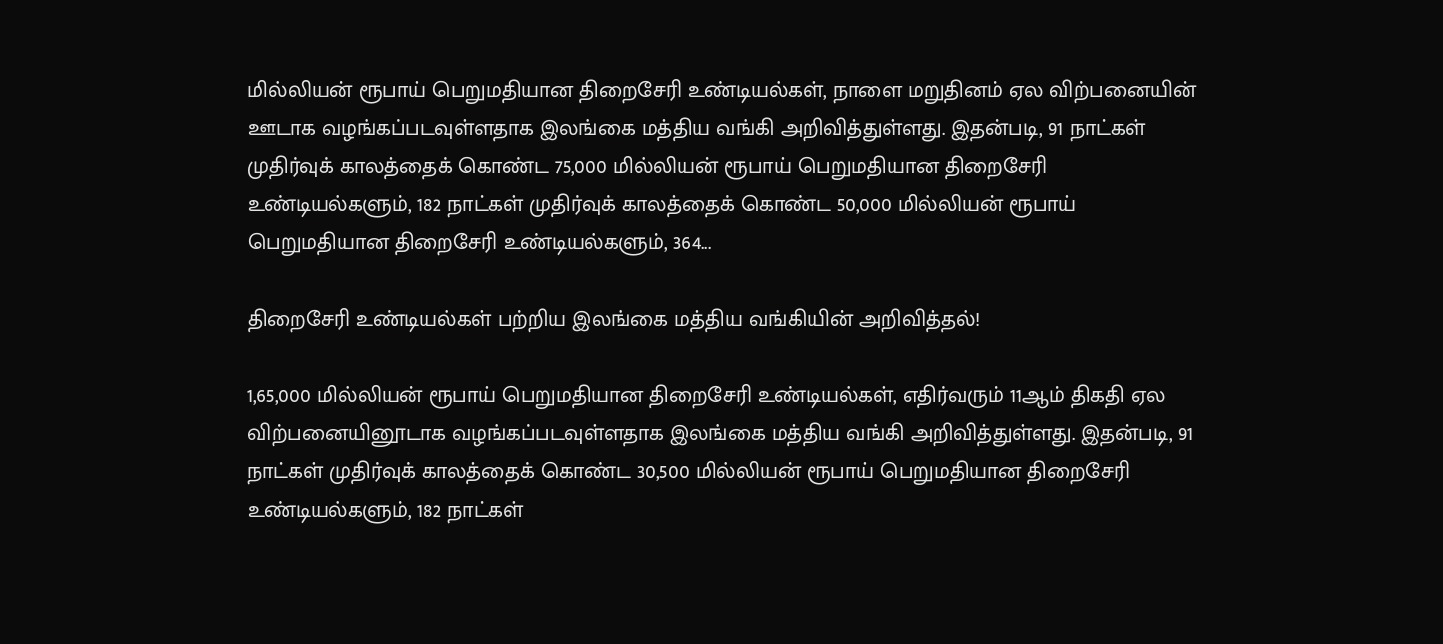மில்லியன் ரூபாய் பெறுமதியான திறைசேரி உண்டியல்கள், நாளை மறுதினம் ஏல விற்பனையின் ஊடாக வழங்கப்படவுள்ளதாக இலங்கை மத்திய வங்கி அறிவித்துள்ளது. இதன்படி, 91 நாட்கள் முதிர்வுக் காலத்தைக் கொண்ட 75,000 மில்லியன் ரூபாய் பெறுமதியான திறைசேரி உண்டியல்களும், 182 நாட்கள் முதிர்வுக் காலத்தைக் கொண்ட 50,000 மில்லியன் ரூபாய் பெறுமதியான திறைசேரி உண்டியல்களும், 364...

திறைசேரி உண்டியல்கள் பற்றிய இலங்கை மத்திய வங்கியின் அறிவித்தல்!

1,65,000 மில்லியன் ரூபாய் பெறுமதியான திறைசேரி உண்டியல்கள், எதிர்வரும் 11ஆம் திகதி ஏல விற்பனையினூடாக வழங்கப்படவுள்ளதாக இலங்கை மத்திய வங்கி அறிவித்துள்ளது. இதன்படி, 91 நாட்கள் முதிர்வுக் காலத்தைக் கொண்ட 30,500 மில்லியன் ரூபாய் பெறுமதியான திறைசேரி உண்டியல்களும், 182 நாட்கள்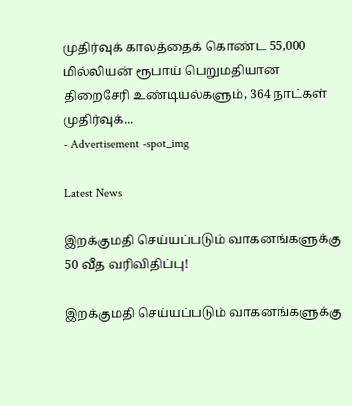முதிர்வுக் காலத்தைக் கொண்ட 55,000 மில்லியன் ரூபாய் பெறுமதியான திறைசேரி உண்டியல்களும், 364 நாட்கள் முதிர்வுக்...
- Advertisement -spot_img

Latest News

இறக்குமதி செய்யப்படும் வாகனங்களுக்கு 50 வீத வரிவிதிப்பு!

இறக்குமதி செய்யப்படும் வாகனங்களுக்கு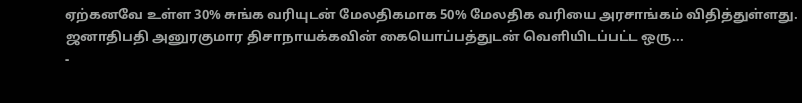ஏற்கனவே உள்ள 30% சுங்க வரியுடன் மேலதிகமாக 50% மேலதிக வரியை அரசாங்கம் விதித்துள்ளது. ஜனாதிபதி அனுரகுமார திசாநாயக்கவின் கையொப்பத்துடன் வெளியிடப்பட்ட ஒரு...
-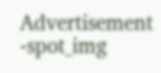Advertisement -spot_img